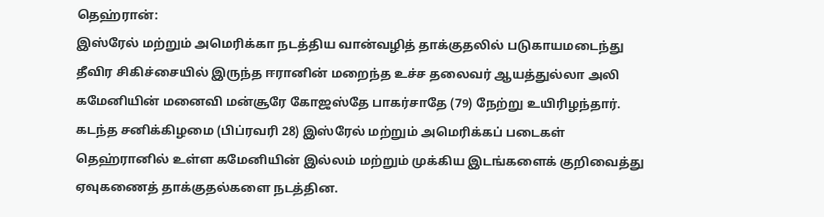தெஹ்ரான்:
இஸ்ரேல் மற்றும் அமெரிக்கா நடத்திய வான்வழித் தாக்குதலில் படுகாயமடைந்து தீவிர சிகிச்சையில் இருந்த ஈரானின் மறைந்த உச்ச தலைவர் ஆயத்துல்லா அலி கமேனியின் மனைவி மன்சூரே கோஜஸ்தே பாகர்சாதே (79) நேற்று உயிரிழந்தார்.
கடந்த சனிக்கிழமை (பிப்ரவரி 28) இஸ்ரேல் மற்றும் அமெரிக்கப் படைகள் தெஹ்ரானில் உள்ள கமேனியின் இல்லம் மற்றும் முக்கிய இடங்களைக் குறிவைத்து ஏவுகணைத் தாக்குதல்களை நடத்தின.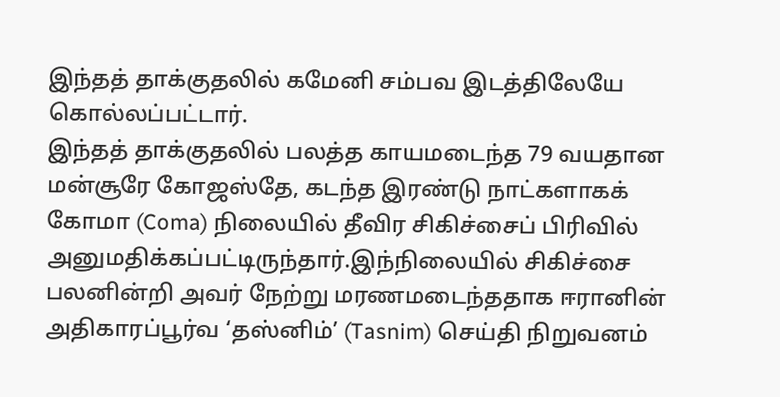இந்தத் தாக்குதலில் கமேனி சம்பவ இடத்திலேயே கொல்லப்பட்டார்.
இந்தத் தாக்குதலில் பலத்த காயமடைந்த 79 வயதான மன்சூரே கோஜஸ்தே, கடந்த இரண்டு நாட்களாகக் கோமா (Coma) நிலையில் தீவிர சிகிச்சைப் பிரிவில் அனுமதிக்கப்பட்டிருந்தார்.இந்நிலையில் சிகிச்சை பலனின்றி அவர் நேற்று மரணமடைந்ததாக ஈரானின் அதிகாரப்பூர்வ ‘தஸ்னிம்’ (Tasnim) செய்தி நிறுவனம்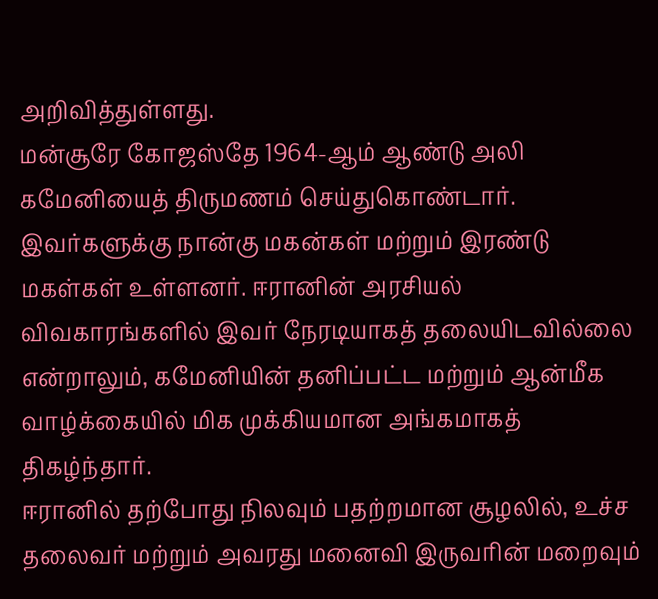அறிவித்துள்ளது.
மன்சூரே கோஜஸ்தே 1964-ஆம் ஆண்டு அலி கமேனியைத் திருமணம் செய்துகொண்டார். இவர்களுக்கு நான்கு மகன்கள் மற்றும் இரண்டு மகள்கள் உள்ளனர். ஈரானின் அரசியல் விவகாரங்களில் இவர் நேரடியாகத் தலையிடவில்லை என்றாலும், கமேனியின் தனிப்பட்ட மற்றும் ஆன்மீக வாழ்க்கையில் மிக முக்கியமான அங்கமாகத் திகழ்ந்தார்.
ஈரானில் தற்போது நிலவும் பதற்றமான சூழலில், உச்ச தலைவர் மற்றும் அவரது மனைவி இருவரின் மறைவும்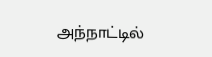அந்நாட்டில்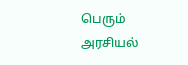பெரும் அரசியல்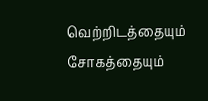வெற்றிடத்தையும் சோகத்தையும்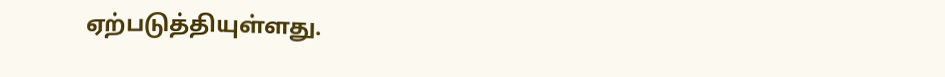ஏற்படுத்தியுள்ளது.